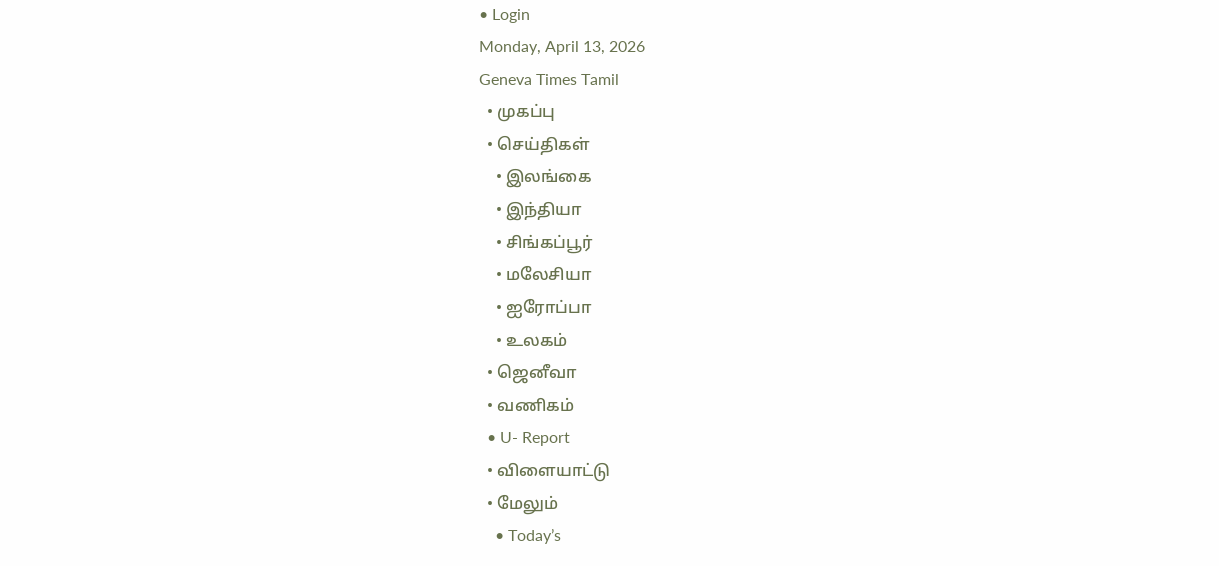• Login
Monday, April 13, 2026
Geneva Times Tamil
  • முகப்பு
  • செய்திகள்
    • இலங்கை
    • இந்தியா
    • சிங்கப்பூர்
    • மலேசியா
    • ஐரோப்பா
    • உலகம்
  • ஜெனீவா
  • வணிகம்
  • U- Report
  • விளையாட்டு
  • மேலும்
    • Today’s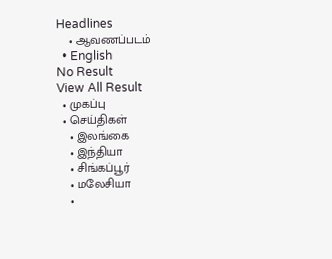Headlines
    • ஆவணப்படம்
  • English
No Result
View All Result
  • முகப்பு
  • செய்திகள்
    • இலங்கை
    • இந்தியா
    • சிங்கப்பூர்
    • மலேசியா
    •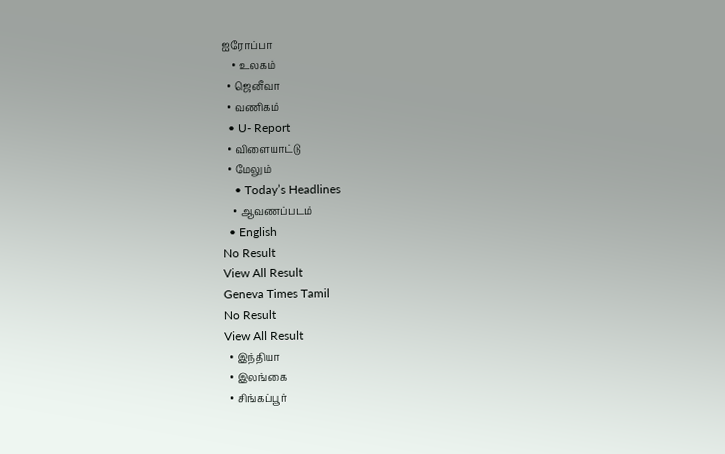ஐரோப்பா
    • உலகம்
  • ஜெனீவா
  • வணிகம்
  • U- Report
  • விளையாட்டு
  • மேலும்
    • Today’s Headlines
    • ஆவணப்படம்
  • English
No Result
View All Result
Geneva Times Tamil
No Result
View All Result
  • இந்தியா
  • இலங்கை
  • சிங்கப்பூர்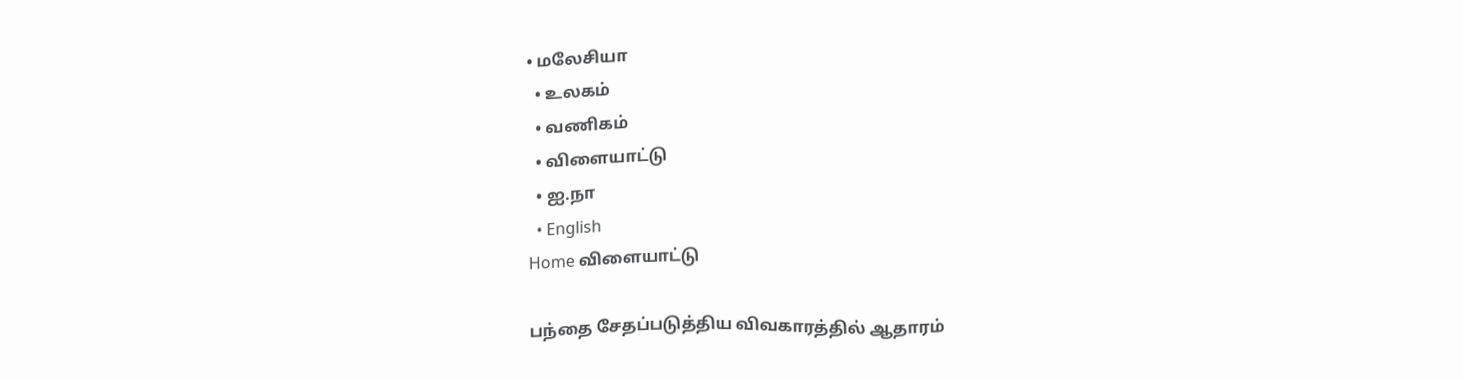• மலேசியா
  • உலகம்
  • வணிகம்
  • விளையாட்டு
  • ஐ.நா
  • English
Home விளையாட்டு

பந்தை சேதப்படுத்திய விவகாரத்தில் ஆதாரம்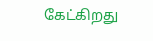கேட்கிறது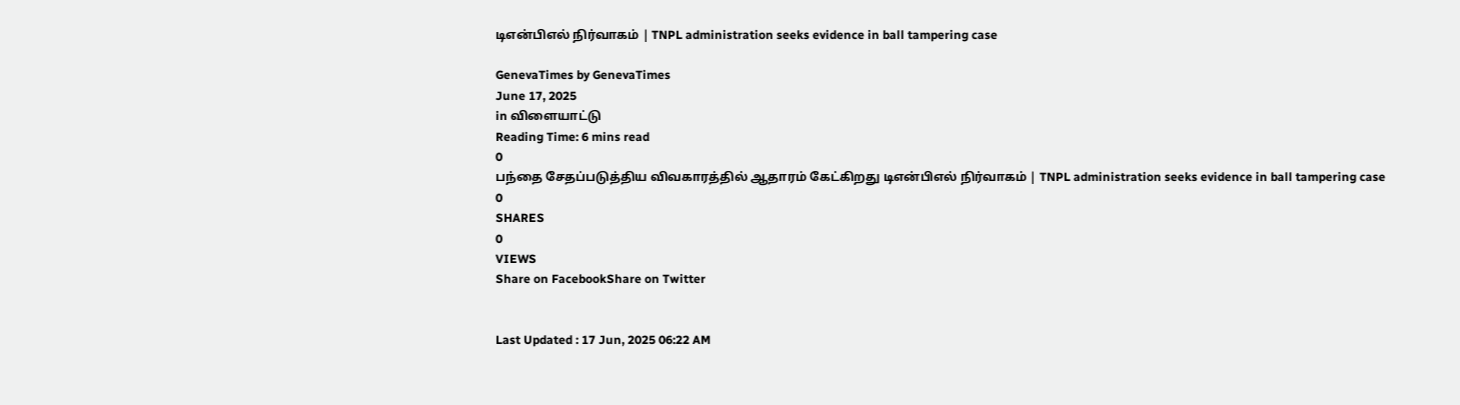டிஎன்பிஎல் நிர்வாகம் | TNPL administration seeks evidence in ball tampering case

GenevaTimes by GenevaTimes
June 17, 2025
in விளையாட்டு
Reading Time: 6 mins read
0
பந்தை சேதப்படுத்திய விவகாரத்தில் ஆதாரம் கேட்கிறது டிஎன்பிஎல் நிர்வாகம் | TNPL administration seeks evidence in ball tampering case
0
SHARES
0
VIEWS
Share on FacebookShare on Twitter


Last Updated : 17 Jun, 2025 06:22 AM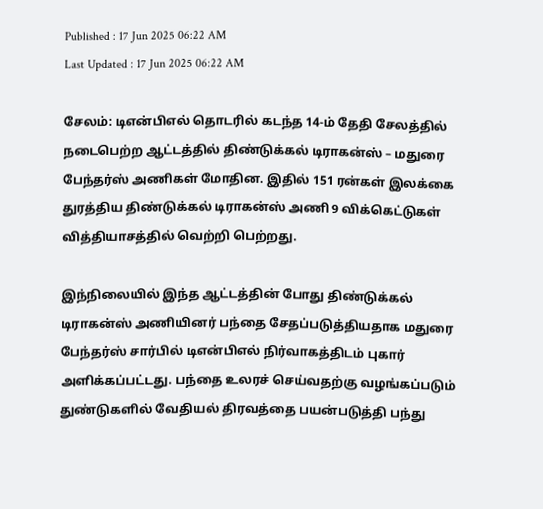Published : 17 Jun 2025 06:22 AM
Last Updated : 17 Jun 2025 06:22 AM

சேலம்: டிஎன்பிஎல் தொடரில் கடந்த 14-ம் தேதி சேலத்தில் நடைபெற்ற ஆட்டத்தில் திண்டுக்கல் டிராகன்ஸ் – மதுரை பேந்தர்ஸ் அணிகள் மோதின. இதில் 151 ரன்கள் இலக்கை துரத்திய திண்டுக்கல் டிராகன்ஸ் அணி 9 விக்கெட்டுகள் வித்தியாசத்தில் வெற்றி பெற்றது.

இந்நிலையில் இந்த ஆட்டத்தின் போது திண்டுக்கல் டிராகன்ஸ் அணியினர் பந்தை சேதப்படுத்தியதாக மதுரை பேந்தர்ஸ் சார்பில் டிஎன்பிஎல் நிர்வாகத்திடம் புகார் அளிக்கப்பட்டது. பந்தை உலரச் செய்வதற்கு வழங்கப்படும் துண்டுகளில் வேதியல் திரவத்தை பயன்படுத்தி பந்து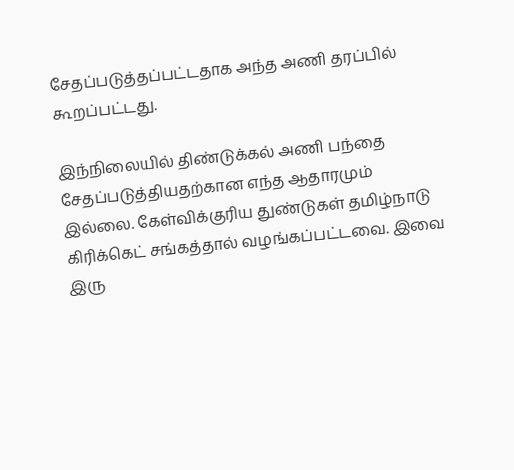சேதப்படுத்தப்பட்டதாக அந்த அணி தரப்பில் கூறப்பட்டது.

இந்நிலையில் திண்டுக்கல் அணி பந்தை சேதப்படுத்தியதற்கான எந்த ஆதாரமும் இல்லை. கேள்விக்குரிய துண்டுகள் தமிழ்நாடு கிரிக்கெட் சங்கத்தால் வழங்கப்பட்டவை. இவை இரு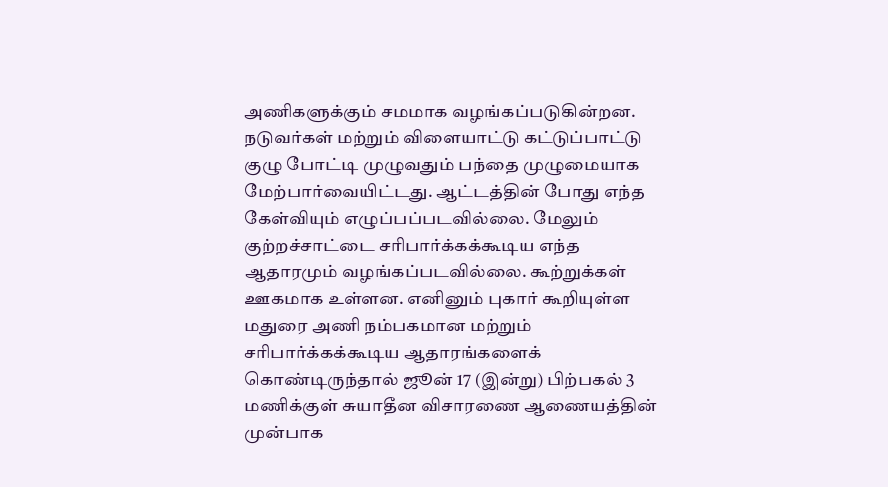அணிகளுக்கும் சமமாக வழங்கப்படுகின்றன. நடுவர்கள் மற்றும் விளையாட்டு கட்டுப்பாட்டு குழு போட்டி முழுவதும் பந்தை முழுமையாக மேற்பார்வையிட்டது. ஆட்டத்தின் போது எந்த கேள்வியும் எழுப்பப்படவில்லை. மேலும் குற்றச்சாட்டை சரிபார்க்கக்கூடிய எந்த ஆதாரமும் வழங்கப்படவில்லை. கூற்றுக்கள் ஊகமாக உள்ளன. எனினும் புகார் கூறியுள்ள மதுரை அணி நம்பகமான மற்றும் சரிபார்க்கக்கூடிய ஆதாரங்களைக் கொண்டிருந்தால் ஜூன் 17 (இன்று) பிற்பகல் 3 மணிக்குள் சுயாதீன விசாரணை ஆணையத்தின் முன்பாக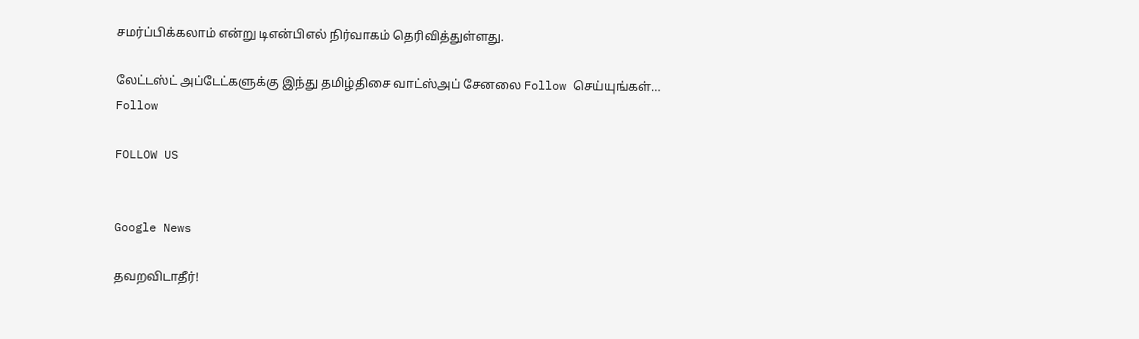சமர்ப்பிக்கலாம் என்று டிஎன்பிஎல் நிர்வாகம் தெரிவித்துள்ளது.

லேட்டஸ்ட் அப்டேட்களுக்கு இந்து தமிழ்திசை வாட்ஸ்அப் சேனலை Follow செய்யுங்கள்…
Follow

FOLLOW US


Google News

தவறவிடாதீர்!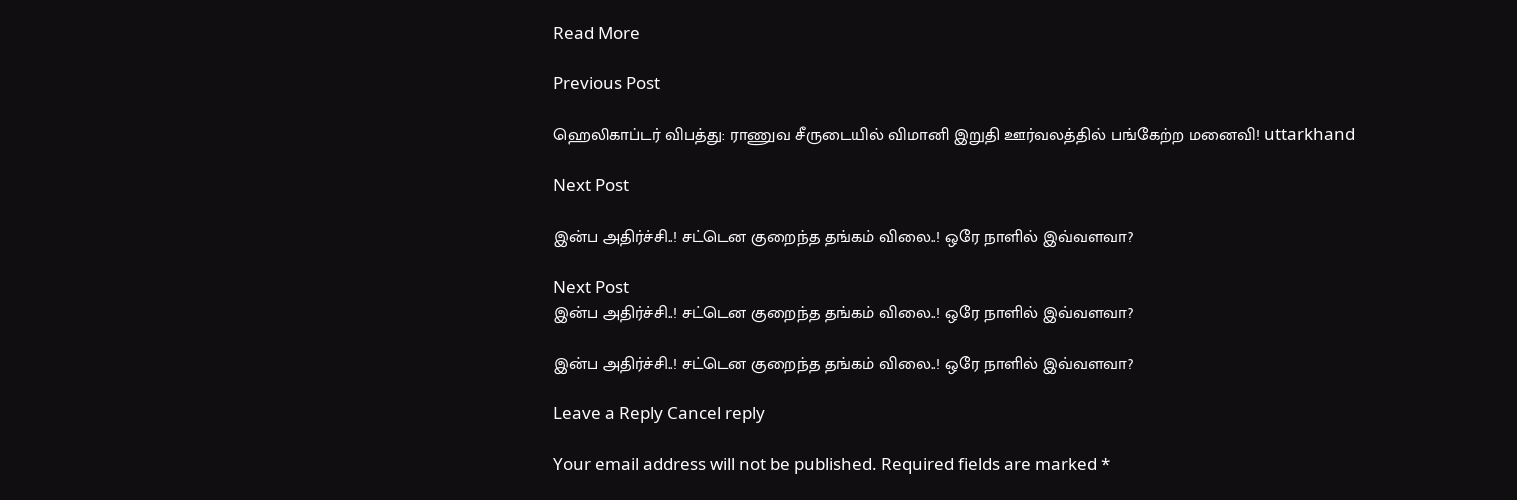Read More

Previous Post

ஹெலிகாப்டர் விபத்து: ராணுவ சீருடையில் விமானி இறுதி ஊர்வலத்தில் பங்கேற்ற மனைவி! uttarkhand

Next Post

இன்ப அதிர்ச்சி..! சட்டென குறைந்த தங்கம் விலை..! ஒரே நாளில் இவ்வளவா?

Next Post
இன்ப அதிர்ச்சி..! சட்டென குறைந்த தங்கம் விலை..! ஒரே நாளில் இவ்வளவா?

இன்ப அதிர்ச்சி..! சட்டென குறைந்த தங்கம் விலை..! ஒரே நாளில் இவ்வளவா?

Leave a Reply Cancel reply

Your email address will not be published. Required fields are marked *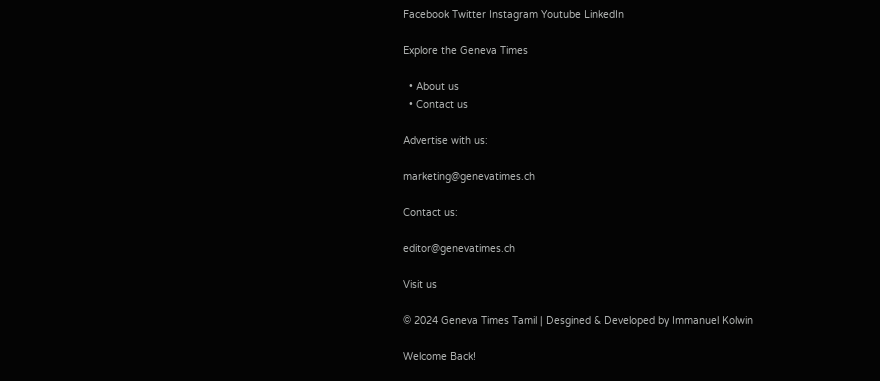Facebook Twitter Instagram Youtube LinkedIn

Explore the Geneva Times

  • About us
  • Contact us

Advertise with us:

marketing@genevatimes.ch

Contact us:

editor@genevatimes.ch

Visit us

© 2024 Geneva Times Tamil | Desgined & Developed by Immanuel Kolwin

Welcome Back!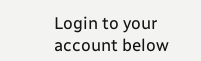Login to your account below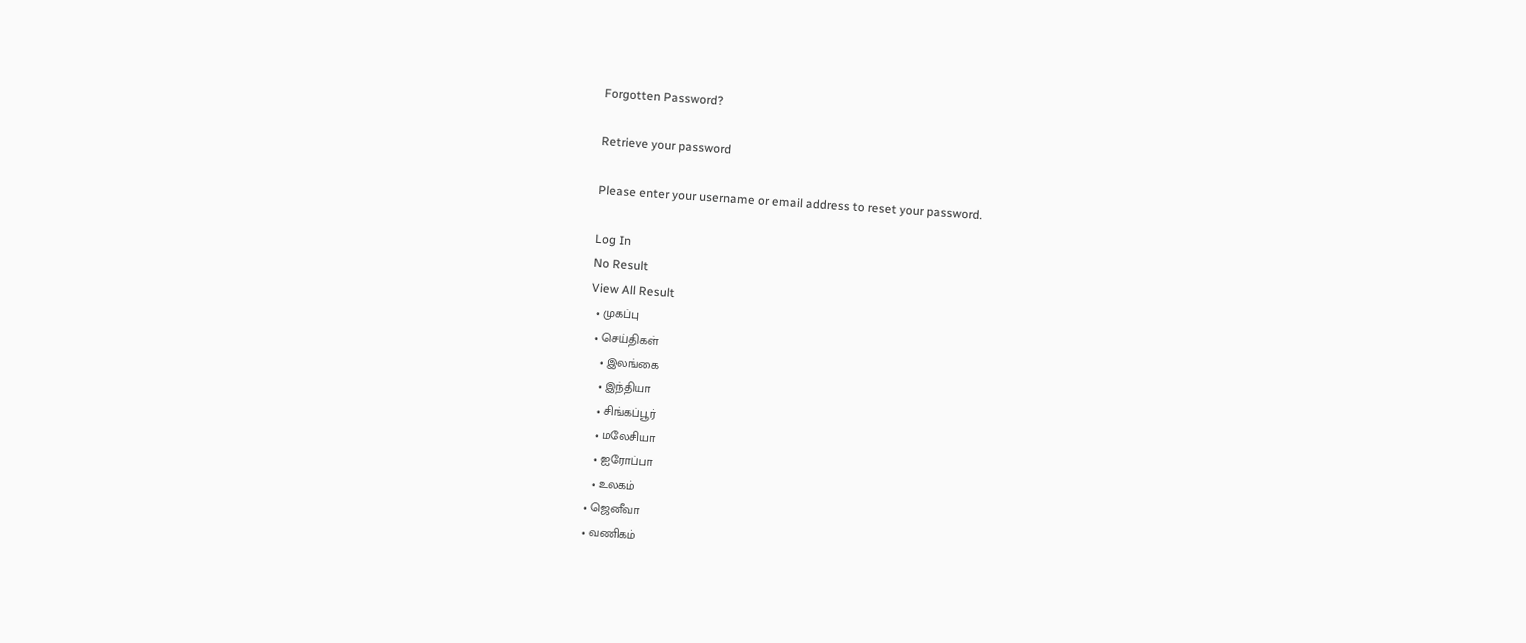Forgotten Password?

Retrieve your password

Please enter your username or email address to reset your password.

Log In
No Result
View All Result
  • முகப்பு
  • செய்திகள்
    • இலங்கை
    • இந்தியா
    • சிங்கப்பூர்
    • மலேசியா
    • ஐரோப்பா
    • உலகம்
  • ஜெனீவா
  • வணிகம்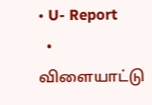• U- Report
  • விளையாட்டு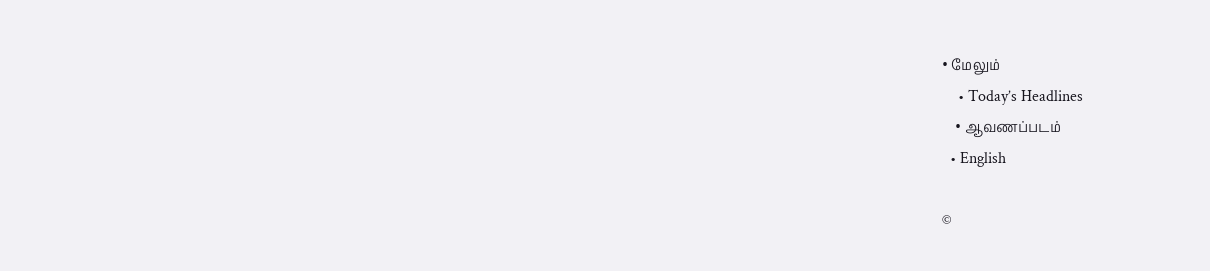• மேலும்
    • Today’s Headlines
    • ஆவணப்படம்
  • English

©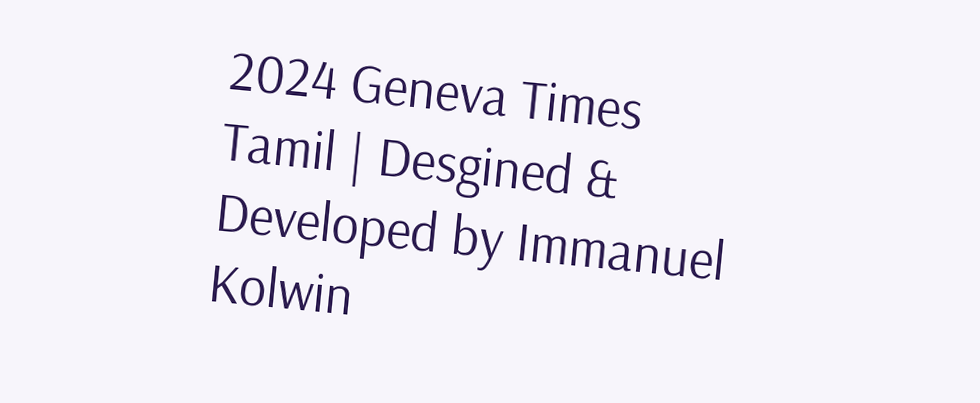2024 Geneva Times Tamil | Desgined & Developed by Immanuel Kolwin